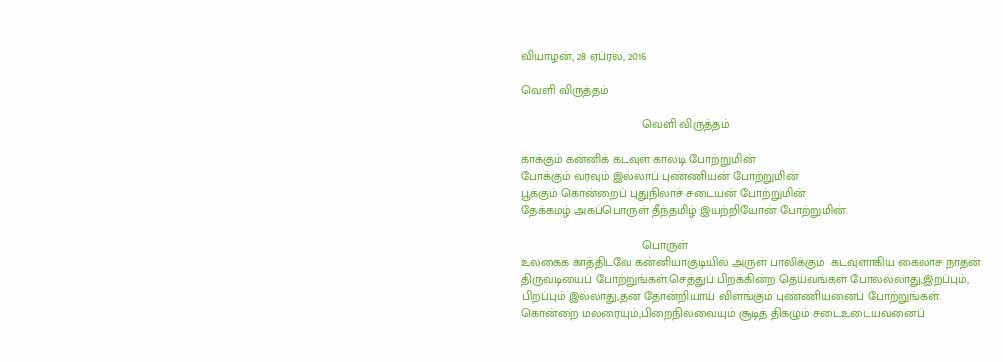வியாழன், 28 ஏப்ரல், 2016

வெளி விருத்தம்

                                    வெளி விருத்தம்

காக்கும் கன்னிக் கடவுள் காலடி போற்றுமின்
போக்கும் வரவும் இல்லாப் புண்ணியன் போற்றுமின்
பூக்கும் கொன்றைப் புதுநிலாச் சடையன் போற்றுமின்
தேக்கமழ் அகப்பொருள் தீந்தமிழ் இயற்றியோன் போற்றுமின்.

                                    பொருள்
உலகைக் காத்திடவே கன்னியாகுடியில் அருள் பாலிக்கும்  கடவுளாகிய கைலாச நாதன்
திருவடியைப் போற்றுங்கள்.செத்துப் பிறக்கின்ற தெய்வங்கள் போலல்லாது,இறப்பும்,
பிறப்பும் இல்லாது,தன தோன்றியாய் விளங்கும் புண்ணியனைப் போற்றுங்கள்.
கொன்றை மலரையும்,பிறைநிலவையும் சூடித் திகழும் சடைஉடையவனைப்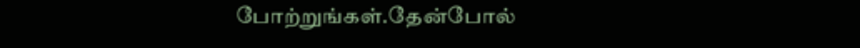போற்றுங்கள்.தேன்போல்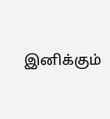இனிக்கும்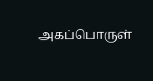அகப்பொருள்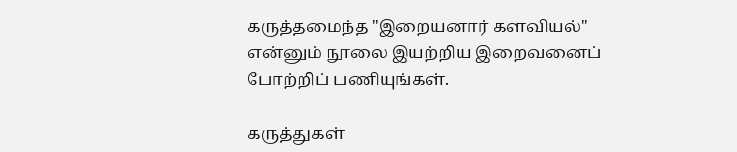கருத்தமைந்த "இறையனார் களவியல்"
என்னும் நூலை இயற்றிய இறைவனைப் போற்றிப் பணியுங்கள்.

கருத்துகள்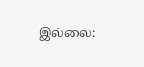இல்லை: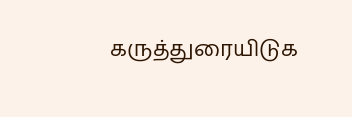கருத்துரையிடுக